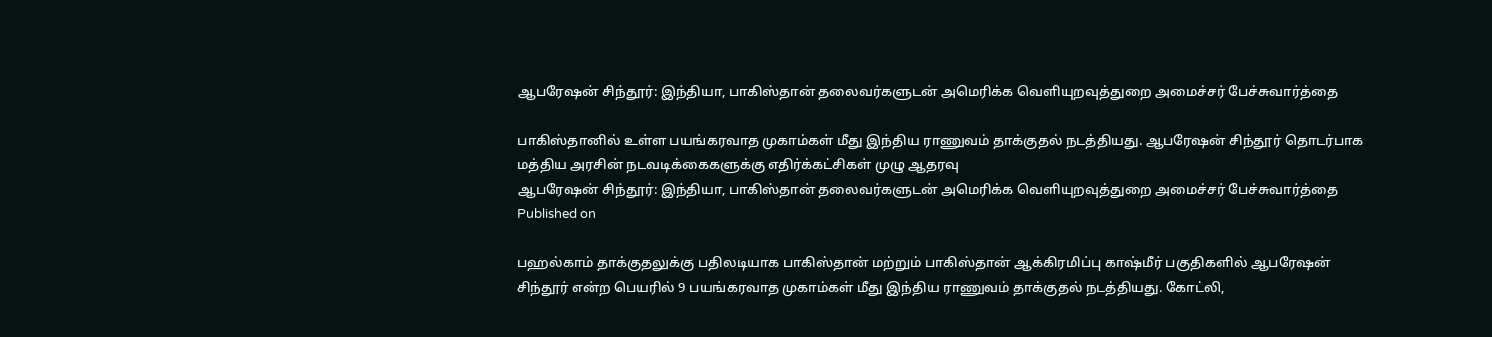ஆபரேஷன் சிந்தூர்: இந்தியா, பாகிஸ்தான் தலைவர்களுடன் அமெரிக்க வெளியுறவுத்துறை அமைச்சர் பேச்சுவார்த்தை

பாகிஸ்தானில் உள்ள பயங்கரவாத முகாம்கள் மீது இந்திய ராணுவம் தாக்குதல் நடத்தியது. ஆபரேஷன் சிந்தூர் தொடர்பாக மத்திய அரசின் நடவடிக்கைகளுக்கு எதிர்க்கட்சிகள் முழு ஆதரவு
ஆபரேஷன் சிந்தூர்: இந்தியா, பாகிஸ்தான் தலைவர்களுடன் அமெரிக்க வெளியுறவுத்துறை அமைச்சர் பேச்சுவார்த்தை
Published on

பஹல்காம் தாக்குதலுக்கு பதிலடியாக பாகிஸ்தான் மற்றும் பாகிஸ்தான் ஆக்கிரமிப்பு காஷ்மீர் பகுதிகளில் ஆபரேஷன் சிந்தூர் என்ற பெயரில் 9 பயங்கரவாத முகாம்கள் மீது இந்திய ராணுவம் தாக்குதல் நடத்தியது. கோட்லி,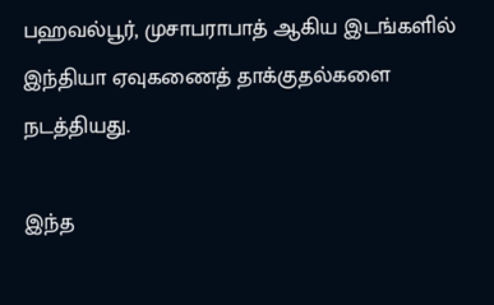பஹவல்பூர், முசாபராபாத் ஆகிய இடங்களில் இந்தியா ஏவுகணைத் தாக்குதல்களை நடத்தியது.

இந்த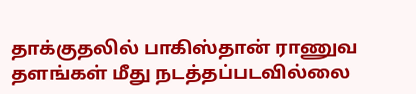தாக்குதலில் பாகிஸ்தான் ராணுவ தளங்கள் மீது நடத்தப்படவில்லை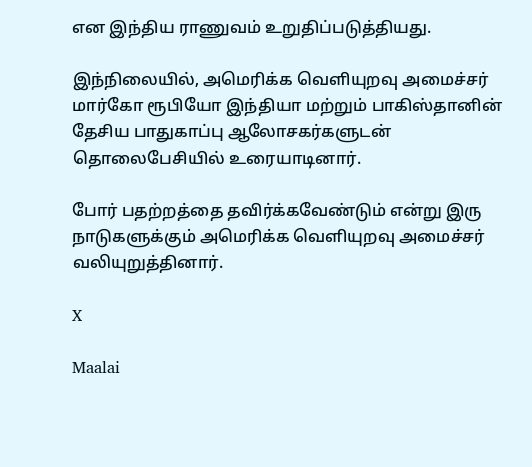என இந்திய ராணுவம் உறுதிப்படுத்தியது.

இந்நிலையில், அமெரிக்க வெளியுறவு அமைச்சர் மார்கோ ரூபியோ இந்தியா மற்றும் பாகிஸ்தானின் தேசிய பாதுகாப்பு ஆலோசகர்களுடன் தொலைபேசியில் உரையாடினார்.

போர் பதற்றத்தை தவிர்க்கவேண்டும் என்று இரு நாடுகளுக்கும் அமெரிக்க வெளியுறவு அமைச்சர் வலியுறுத்தினார்.

X

Maalai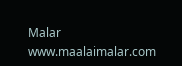Malar
www.maalaimalar.com